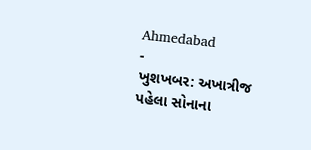Ahmedabad
-
ખુશખબર: અખાત્રીજ પહેલા સોનાના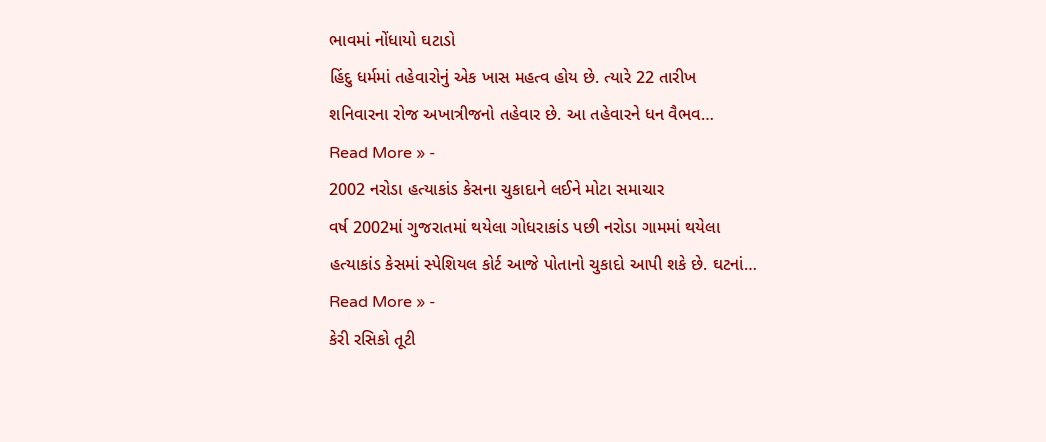ભાવમાં નોંધાયો ઘટાડો
હિંદુ ધર્મમાં તહેવારોનું એક ખાસ મહત્વ હોય છે. ત્યારે 22 તારીખ શનિવારના રોજ અખાત્રીજનો તહેવાર છે. આ તહેવારને ધન વૈભવ…
Read More » -
2002 નરોડા હત્યાકાંડ કેસના ચુકાદાને લઈને મોટા સમાચાર
વર્ષ 2002માં ગુજરાતમાં થયેલા ગોધરાકાંડ પછી નરોડા ગામમાં થયેલા હત્યાકાંડ કેસમાં સ્પેશિયલ કોર્ટ આજે પોતાનો ચુકાદો આપી શકે છે. ઘટનાં…
Read More » -
કેરી રસિકો તૂટી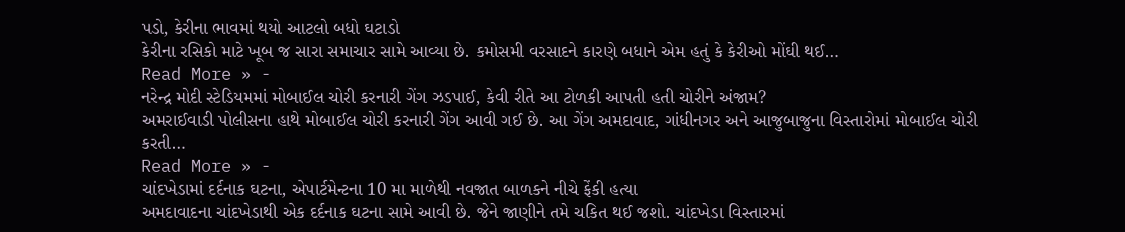પડો, કેરીના ભાવમાં થયો આટલો બધો ઘટાડો
કેરીના રસિકો માટે ખૂબ જ સારા સમાચાર સામે આવ્યા છે. કમોસમી વરસાદને કારણે બધાને એમ હતું કે કેરીઓ મોંઘી થઈ…
Read More » -
નરેન્દ્ર મોદી સ્ટેડિયમમાં મોબાઈલ ચોરી કરનારી ગેંગ ઝડપાઈ, કેવી રીતે આ ટોળકી આપતી હતી ચોરીને અંજામ?
અમરાઈવાડી પોલીસના હાથે મોબાઈલ ચોરી કરનારી ગેંગ આવી ગઈ છે. આ ગેંગ અમદાવાદ, ગાંધીનગર અને આજુબાજુના વિસ્તારોમાં મોબાઈલ ચોરી કરતી…
Read More » -
ચાંદખેડામાં દર્દનાક ઘટના, એપાર્ટમેન્ટના 10 મા માળેથી નવજાત બાળકને નીચે ફેંકી હત્યા
અમદાવાદના ચાંદખેડાથી એક દર્દનાક ઘટના સામે આવી છે. જેને જાણીને તમે ચકિત થઈ જશો. ચાંદખેડા વિસ્તારમાં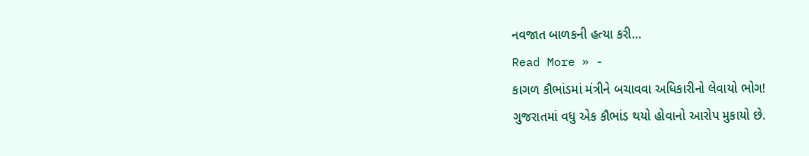નવજાત બાળકની હત્યા કરી…
Read More » -
કાગળ કૌભાંડમાં મંત્રીને બચાવવા અધિકારીનો લેવાયો ભોગ!
ગુજરાતમાં વધુ એક કૌભાંડ થયો હોવાનો આરોપ મુકાયો છે.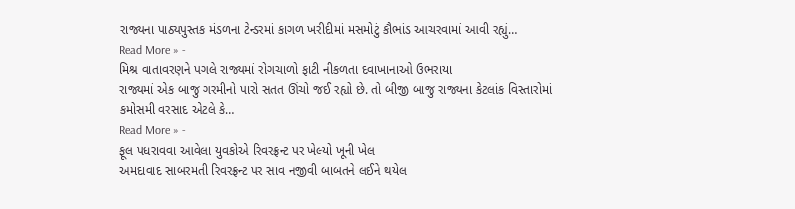રાજ્યના પાઠ્યપુસ્તક મંડળના ટેન્ડરમાં કાગળ ખરીદીમાં મસમોટું કૌભાંડ આચરવામાં આવી રહ્યું…
Read More » -
મિશ્ર વાતાવરણને પગલે રાજ્યમાં રોગચાળો ફાટી નીકળતા દવાખાનાઓ ઉભરાયા
રાજ્યમાં એક બાજુ ગરમીનો પારો સતત ઊંચો જઈ રહ્યો છે. તો બીજી બાજુ રાજ્યના કેટલાંક વિસ્તારોમાં કમોસમી વરસાદ એટલે કે…
Read More » -
ફૂલ પધરાવવા આવેલા યુવકોએ રિવરફ્રન્ટ પર ખેલ્યો ખૂની ખેલ
અમદાવાદ સાબરમતી રિવરફ્રન્ટ પર સાવ નજીવી બાબતને લઈને થયેલ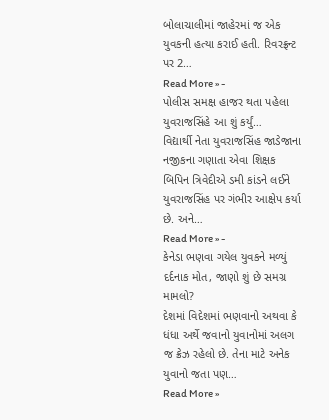બોલાચાલીમાં જાહેરમાં જ એક યુવકની હત્યા કરાઈ હતી. રિવરફ્રન્ટ પર 2…
Read More » -
પોલીસ સમક્ષ હાજર થતા પહેલા યુવરાજસિંહે આ શું કર્યું…
વિદ્યાર્થી નેતા યુવરાજસિંહ જાડેજાના નજીકના ગણાતા એવા શિક્ષક બિપિન ત્રિવેદીએ ડમી કાંડને લઈને યુવરાજસિંહ પર ગંભીર આક્ષેપ કર્યા છે. અને…
Read More » -
કેનેડા ભણવા ગયેલ યુવકને મળ્યું દર્દનાક મોત, જાણો શું છે સમગ્ર મામલો?
દેશમાં વિદેશમાં ભણવાનો અથવા કે ધંધા અર્થે જવાનો યુવાનોમાં અલગ જ ક્રેઝ રહેલો છે. તેના માટે અનેક યુવાનો જતા પણ…
Read More »